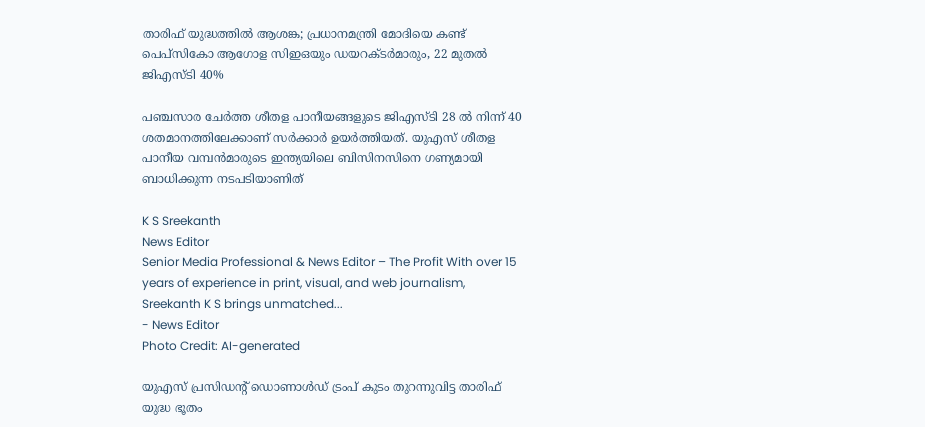താരിഫ് യുദ്ധത്തില്‍ ആശങ്ക; പ്രധാനമന്ത്രി മോദിയെ കണ്ട് പെപ്‌സികോ ആഗോള സിഇഒയും ഡയറക്ടര്‍മാരും, 22 മുതല്‍ ജിഎസ്ടി 40%

പഞ്ചസാര ചേര്‍ത്ത ശീതള പാനീയങ്ങളുടെ ജിഎസ്ടി 28 ല്‍ നിന്ന് 40 ശതമാനത്തിലേക്കാണ് സര്‍ക്കാര്‍ ഉയര്‍ത്തിയത്. യുഎസ് ശീതള പാനീയ വമ്പന്‍മാരുടെ ഇന്ത്യയിലെ ബിസിനസിനെ ഗണ്യമായി ബാധിക്കുന്ന നടപടിയാണിത്

K S Sreekanth
News Editor
Senior Media Professional & News Editor – The Profit With over 15 years of experience in print, visual, and web journalism, Sreekanth K S brings unmatched...
- News Editor
Photo Credit: AI-generated

യുഎസ് പ്രസിഡന്റ് ഡൊണാള്‍ഡ് ട്രംപ് കുടം തുറന്നുവിട്ട താരിഫ് യുദ്ധ ഭൂതം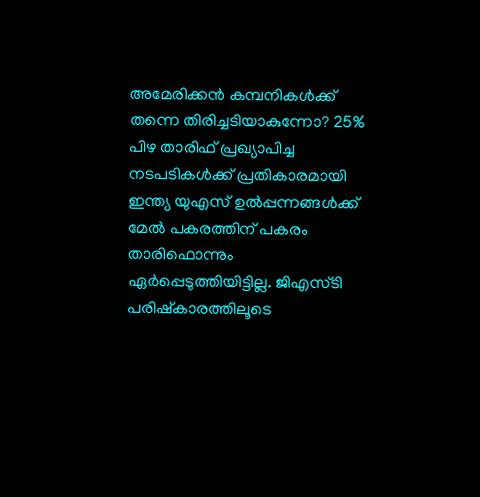അമേരിക്കന്‍ കമ്പനികള്‍ക്ക് തന്നെ തിരിച്ചടിയാകുന്നോ? 25% പിഴ താരിഫ് പ്രഖ്യാപിച്ച നടപടികള്‍ക്ക് പ്രതികാരമായി ഇന്ത്യ യുഎസ് ഉല്‍പ്പന്നങ്ങള്‍ക്ക് മേല്‍ പകരത്തിന് പകരം താരിഫൊന്നും ഏര്‍പ്പെടുത്തിയിട്ടില്ല. ജിഎസ്ടി പരിഷ്‌കാരത്തിലൂടെ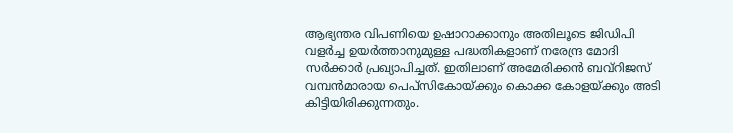ആഭ്യന്തര വിപണിയെ ഉഷാറാക്കാനും അതിലൂടെ ജിഡിപി വളര്‍ച്ച ഉയര്‍ത്താനുമുള്ള പദ്ധതികളാണ് നരേന്ദ്ര മോദി സര്‍ക്കാര്‍ പ്രഖ്യാപിച്ചത്. ഇതിലാണ് അമേരിക്കന്‍ ബവ്‌റിജസ് വമ്പന്‍മാരായ പെപ്‌സികോയ്ക്കും കൊക്ക കോളയ്ക്കും അടി കിട്ടിയിരിക്കുന്നതും.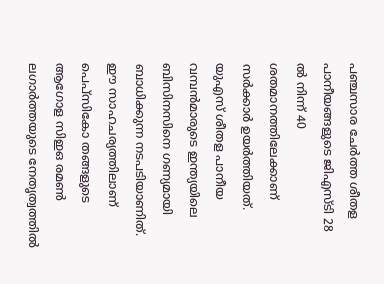പഞ്ചസാര ചേര്‍ത്ത ശീതള പാനീയങ്ങളുടെ ജിഎസ്ടി 28 ല്‍ നിന്ന് 40 ശതമാനത്തിലേക്കാണ് സര്‍ക്കാര്‍ ഉയര്‍ത്തിയത്. യുഎസ് ശീതള പാനീയ വമ്പന്‍മാരുടെ ഇന്ത്യയിലെ ബിസിനസിനെ ഗണ്യമായി ബാധിക്കുന്ന നടപടിയാണിത്. ഈ സാഹചര്യത്തിലാണ് പെപ്‌സികോ തങ്ങളുടെ ആഗോള സിഇഒ രമണ്‍ ലഗാര്‍ത്തയുടെ നേതൃത്വത്തില്‍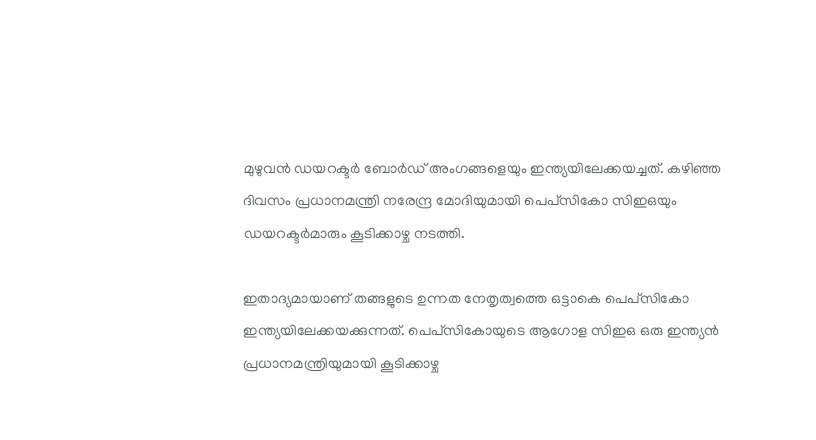മുഴുവന്‍ ഡയറക്ടര്‍ ബോര്‍ഡ് അംഗങ്ങളെയും ഇന്ത്യയിലേക്കയച്ചത്. കഴിഞ്ഞ ദിവസം പ്രധാനമന്ത്രി നരേന്ദ്ര മോദിയുമായി പെപ്‌സികോ സിഇഒയും ഡയറക്ടര്‍മാരും കൂടിക്കാഴ്ച നടത്തി.

ഇതാദ്യമായാണ് തങ്ങളുടെ ഉന്നത നേതൃത്വത്തെ ഒട്ടാകെ പെപ്‌സികോ ഇന്ത്യയിലേക്കയക്കുന്നത്. പെപ്‌സികോയുടെ ആഗോള സിഇഒ ഒരു ഇന്ത്യന്‍ പ്രധാനമന്ത്രിയുമായി കൂടിക്കാഴ്ച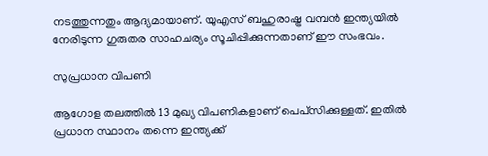നടത്തുന്നതും ആദ്യമായാണ്. യുഎസ് ബഹുരാഷ്ട്ര വമ്പന്‍ ഇന്ത്യയില്‍ നേരിടുന്ന ഗുരുതര സാഹചര്യം സൂചിപ്പിക്കുന്നതാണ് ഈ സംഭവം.

സുപ്രധാന വിപണി

ആഗോള തലത്തില്‍ 13 മുഖ്യ വിപണികളാണ് പെപ്‌സിക്കുള്ളത്. ഇതില്‍ പ്രധാന സ്ഥാനം തന്നെ ഇന്ത്യക്ക്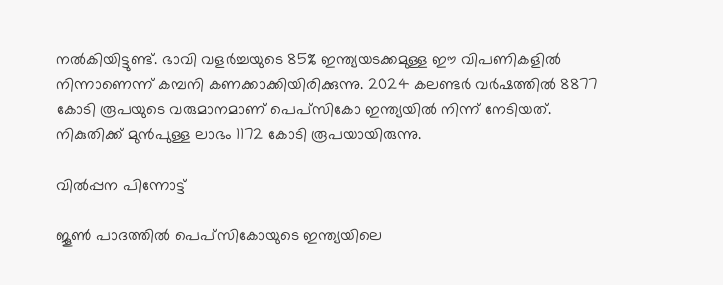നല്‍കിയിട്ടുണ്ട്. ഭാവി വളര്‍ച്ചയുടെ 85% ഇന്ത്യയടക്കമുള്ള ഈ വിപണികളില്‍ നിന്നാണെന്ന് കമ്പനി കണക്കാക്കിയിരിക്കുന്നു. 2024 കലണ്ടര്‍ വര്‍ഷത്തില്‍ 8877 കോടി രൂപയുടെ വരുമാനമാണ് പെപ്‌സികോ ഇന്ത്യയില്‍ നിന്ന് നേടിയത്. നികുതിക്ക് മുന്‍പുള്ള ലാഭം 1172 കോടി രൂപയായിരുന്നു.

വില്‍പ്പന പിന്നോട്ട്

ജൂണ്‍ പാദത്തില്‍ പെപ്‌സികോയുടെ ഇന്ത്യയിലെ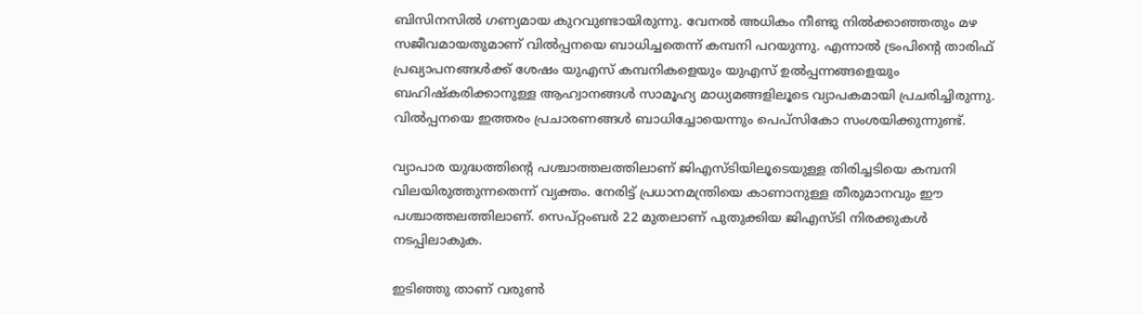ബിസിനസില്‍ ഗണ്യമായ കുറവുണ്ടായിരുന്നു. വേനല്‍ അധികം നീണ്ടു നില്‍ക്കാഞ്ഞതും മഴ സജീവമായതുമാണ് വില്‍പ്പനയെ ബാധിച്ചതെന്ന് കമ്പനി പറയുന്നു. എന്നാല്‍ ട്രംപിന്റെ താരിഫ് പ്രഖ്യാപനങ്ങള്‍ക്ക് ശേഷം യുഎസ് കമ്പനികളെയും യുഎസ് ഉല്‍പ്പന്നങ്ങളെയും ബഹിഷ്‌കരിക്കാനുള്ള ആഹ്വാനങ്ങള്‍ സാമൂഹ്യ മാധ്യമങ്ങളിലൂടെ വ്യാപകമായി പ്രചരിച്ചിരുന്നു. വില്‍പ്പനയെ ഇത്തരം പ്രചാരണങ്ങള്‍ ബാധിച്ചോയെന്നും പെപ്‌സികോ സംശയിക്കുന്നുണ്ട്.

വ്യാപാര യുദ്ധത്തിന്റെ പശ്ചാത്തലത്തിലാണ് ജിഎസ്ടിയിലൂടെയുള്ള തിരിച്ചടിയെ കമ്പനി വിലയിരുത്തുന്നതെന്ന് വ്യക്തം. നേരിട്ട് പ്രധാനമന്ത്രിയെ കാണാനുള്ള തീരുമാനവും ഈ പശ്ചാത്തലത്തിലാണ്. സെപ്റ്റംബര്‍ 22 മുതലാണ് പുതുക്കിയ ജിഎസ്ടി നിരക്കുകള്‍ നടപ്പിലാകുക.

ഇടിഞ്ഞു താണ് വരുണ്‍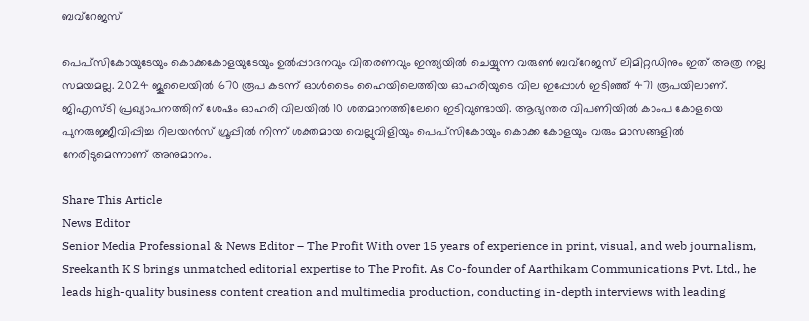ബവ്‌റേജസ്

പെപ്‌സികോയുടേയും കൊക്കകോളയുടേയും ഉല്‍പ്പാദനവും വിതരണവും ഇന്ത്യയില്‍ ചെയ്യുന്ന വരുണ്‍ ബവ്‌റേജസ് ലിമിറ്റഡിനും ഇത് അത്ര നല്ല സമയമല്ല. 2024 ജൂലൈയില്‍ 670 രൂപ കടന്ന് ഓള്‍ടൈം ഹൈയിലെത്തിയ ഓഹരിയുടെ വില ഇപ്പോള്‍ ഇടിഞ്ഞ് 471 രൂപയിലാണ്. ജിഎസ്ടി പ്രഖ്യാപനത്തിന് ശേഷം ഓഹരി വിലയില്‍ 10 ശതമാനത്തിലേറെ ഇടിവുണ്ടായി. ആഭ്യന്തര വിപണിയില്‍ കാംപ കോളയെ പുനരുജ്ജീവിപ്പിച്ച റിലയന്‍സ് ഗ്രൂപ്പില്‍ നിന്ന് ശക്തമായ വെല്ലുവിളിയും പെപ്‌സികോയും കൊക്ക കോളയും വരും മാസങ്ങളില്‍ നേരിടുമെന്നാണ് അനുമാനം.

Share This Article
News Editor
Senior Media Professional & News Editor – The Profit With over 15 years of experience in print, visual, and web journalism, Sreekanth K S brings unmatched editorial expertise to The Profit. As Co-founder of Aarthikam Communications Pvt. Ltd., he leads high-quality business content creation and multimedia production, conducting in-depth interviews with leading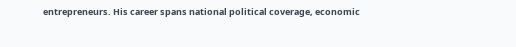entrepreneurs. His career spans national political coverage, economic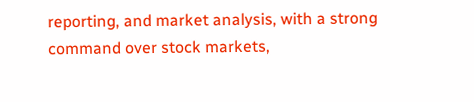reporting, and market analysis, with a strong command over stock markets,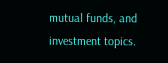mutual funds, and investment topics.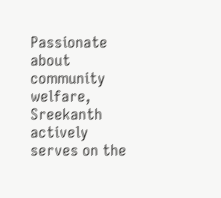Passionate about community welfare, Sreekanth actively serves on the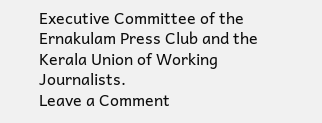Executive Committee of the Ernakulam Press Club and the Kerala Union of Working Journalists.
Leave a Comment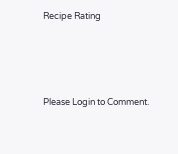Recipe Rating




Please Login to Comment.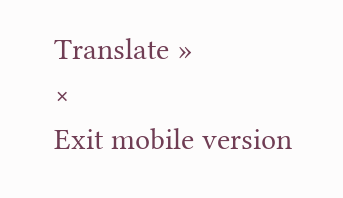Translate »
×
Exit mobile version